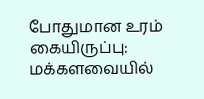போதுமான உரம் கையிருப்பு: மக்களவையில்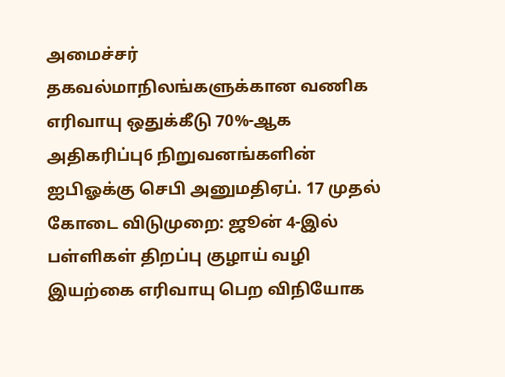அமைச்சர் தகவல்மாநிலங்களுக்கான வணிக எரிவாயு ஒதுக்கீடு 70%-ஆக அதிகரிப்பு6 நிறுவனங்களின் ஐபிஓக்கு செபி அனுமதிஏப். 17 முதல் கோடை விடுமுறை: ஜூன் 4-இல் பள்ளிகள் திறப்பு குழாய் வழி இயற்கை எரிவாயு பெற விநியோக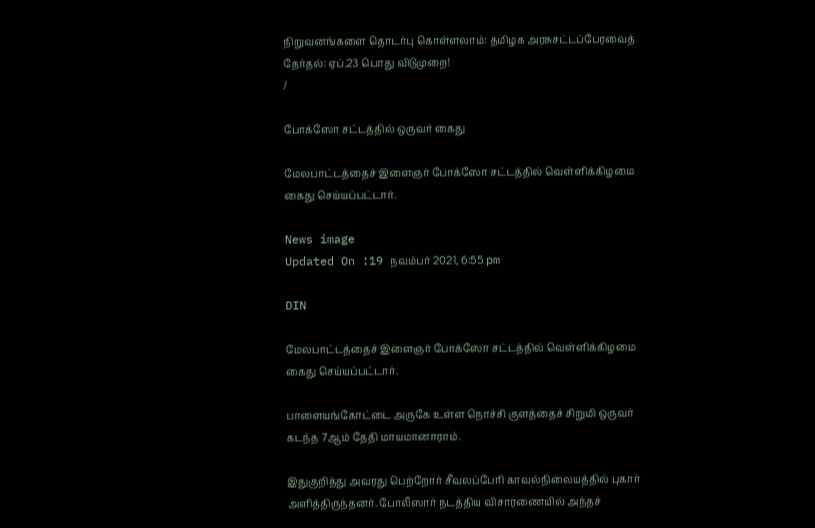நிறுவனங்களை தொடர்பு கொள்ளலாம்: தமிழக அரசுசட்டப்பேரவைத் தேர்தல்: ஏப்.23 பொது விடுமுறை!
/

போக்ஸோ சட்டத்தில் ஒருவர் கைது

மேலபாட்டத்தைச் இளைஞர் போக்ஸோ சட்டத்தில் வெள்ளிக்கிழமை கைது செய்யப்பட்டார்.

News image
Updated On :19 நவம்பர் 2021, 6:55 pm

DIN

மேலபாட்டத்தைச் இளைஞர் போக்ஸோ சட்டத்தில் வெள்ளிக்கிழமை கைது செய்யப்பட்டார்.

பாளையங்கோட்டை அருகே உள்ள நொச்சி குளத்தைச் சிறுமி ஒருவர் கடந்த 7ஆம் தேதி மாயமானாராம்.

இதுகுறித்து அவரது பெற்றோர் சீவலப்பேரி காவல்நிலையத்தில் புகார் அளித்திருந்தனர். போலீஸார் நடத்திய விசாரணையில் அந்தச்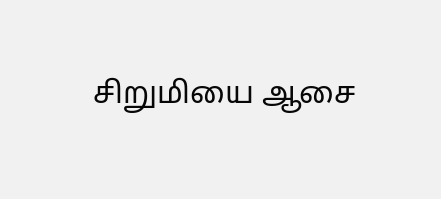சிறுமியை ஆசை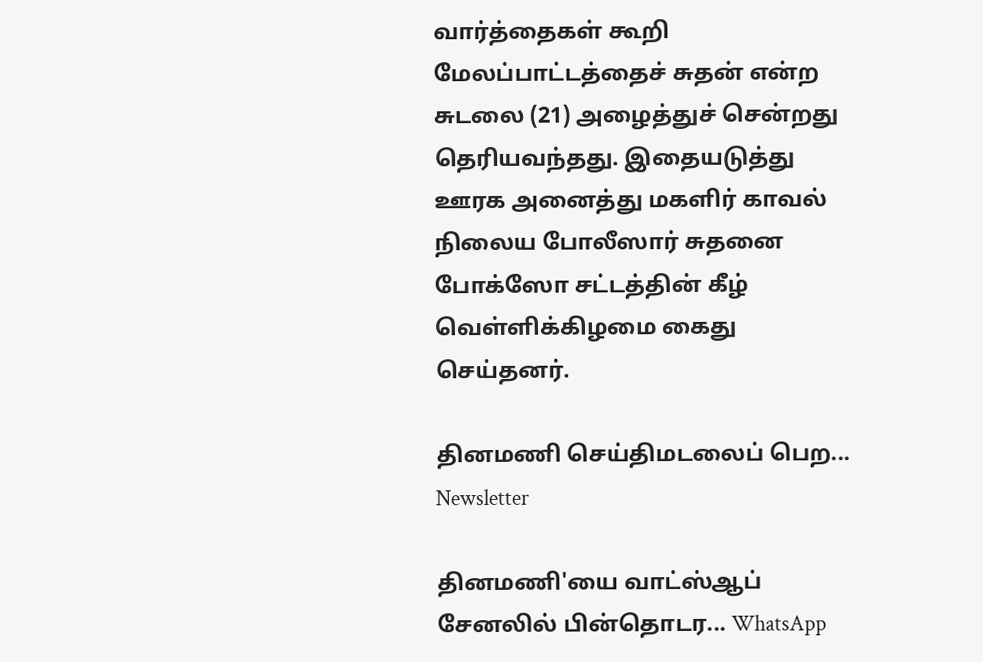வார்த்தைகள் கூறி மேலப்பாட்டத்தைச் சுதன் என்ற சுடலை (21) அழைத்துச் சென்றது தெரியவந்தது. இதையடுத்து ஊரக அனைத்து மகளிர் காவல் நிலைய போலீஸார் சுதனை போக்ஸோ சட்டத்தின் கீழ் வெள்ளிக்கிழமை கைது செய்தனர்.

தினமணி செய்திமடலைப் பெற... Newsletter

தினமணி'யை வாட்ஸ்ஆப் சேனலில் பின்தொடர... WhatsApp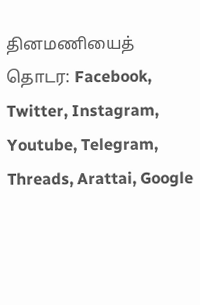தினமணியைத் தொடர: Facebook, Twitter, Instagram, Youtube, Telegram, Threads, Arattai, Google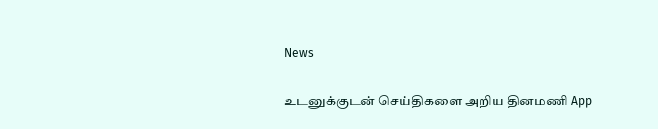News

உடனுக்குடன் செய்திகளை அறிய தினமணி App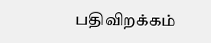பதிவிறக்கம்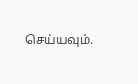செய்யவும்.